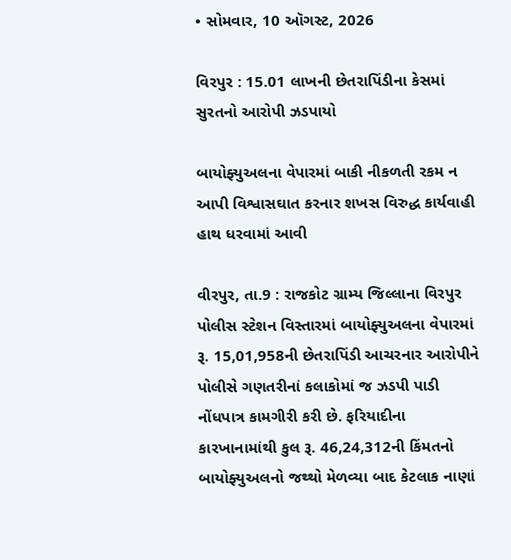• સોમવાર, 10 ઑગસ્ટ, 2026

વિરપુર : 15.01 લાખની છેતરાપિંડીના કેસમાં સુરતનો આરોપી ઝડપાયો

બાયોફ્યુઅલના વેપારમાં બાકી નીકળતી રકમ ન આપી વિશ્વાસઘાત કરનાર શખસ વિરુદ્ધ કાર્યવાહી હાથ ધરવામાં આવી

વીરપુર, તા.9 : રાજકોટ ગ્રામ્ય જિલ્લાના વિરપુર પોલીસ સ્ટેશન વિસ્તારમાં બાયોફ્યુઅલના વેપારમાં રૂ. 15,01,958ની છેતરાપિંડી આચરનાર આરોપીને પોલીસે ગણતરીનાં કલાકોમાં જ ઝડપી પાડી નોંધપાત્ર કામગીરી કરી છે. ફરિયાદીના કારખાનામાંથી કુલ રૂ. 46,24,312ની કિંમતનો બાયોફ્યુઅલનો જથ્થો મેળવ્યા બાદ કેટલાક નાણાં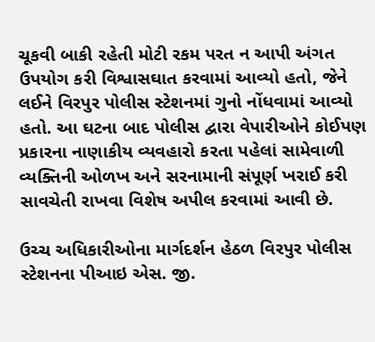ચૂકવી બાકી રહેતી મોટી રકમ પરત ન આપી અંગત ઉપયોગ કરી વિશ્વાસઘાત કરવામાં આવ્યો હતો, જેને લઈને વિરપુર પોલીસ સ્ટેશનમાં ગુનો નોંધવામાં આવ્યો હતો. આ ઘટના બાદ પોલીસ દ્વારા વેપારીઓને કોઈપણ પ્રકારના નાણાકીય વ્યવહારો કરતા પહેલાં સામેવાળી વ્યક્તિની ઓળખ અને સરનામાની સંપૂર્ણ ખરાઈ કરી સાવચેતી રાખવા વિશેષ અપીલ કરવામાં આવી છે.

ઉચ્ચ અધિકારીઓના માર્ગદર્શન હેઠળ વિરપુર પોલીસ સ્ટેશનના પીઆઇ એસ. જી.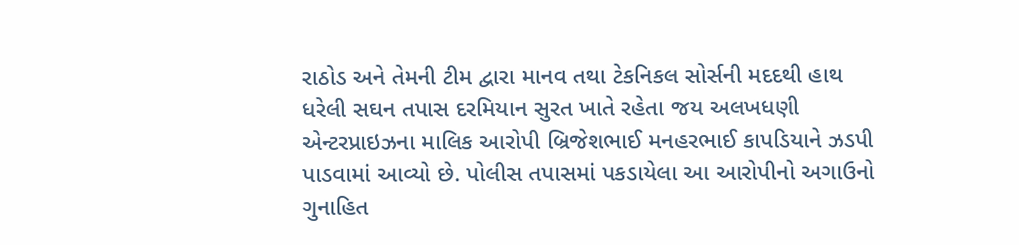રાઠોડ અને તેમની ટીમ દ્વારા માનવ તથા ટેકનિકલ સોર્સની મદદથી હાથ ધરેલી સઘન તપાસ દરમિયાન સુરત ખાતે રહેતા જય અલખધણી એન્ટરપ્રાઇઝના માલિક આરોપી બ્રિજેશભાઈ મનહરભાઈ કાપડિયાને ઝડપી પાડવામાં આવ્યો છે. પોલીસ તપાસમાં પકડાયેલા આ આરોપીનો અગાઉનો ગુનાહિત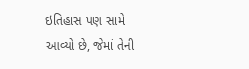ઇતિહાસ પણ સામે આવ્યો છે, જેમાં તેની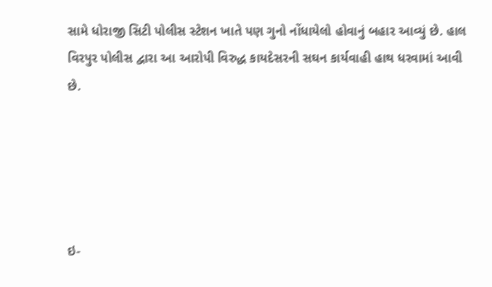સામે ધોરાજી સિટી પોલીસ સ્ટેશન ખાતે પણ ગુનો નોંધાયેલો હોવાનું બહાર આવ્યું છે. હાલ વિરપુર પોલીસ દ્વારા આ આરોપી વિરુદ્ધ કાયદેસરની સઘન કાર્યવાહી હાથ ધરવામાં આવી છે.





ઇ-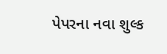પેપરના નવા શુલ્ક